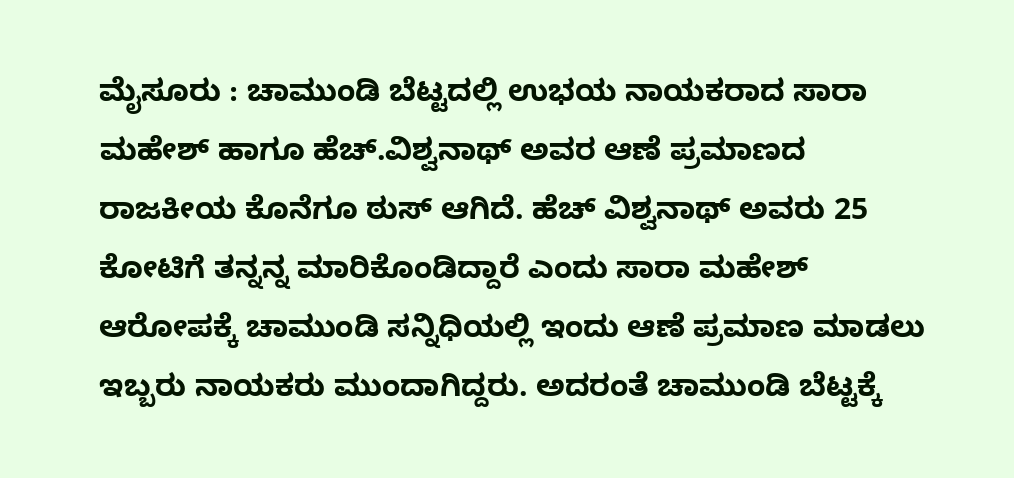ಮೈಸೂರು : ಚಾಮುಂಡಿ ಬೆಟ್ಟದಲ್ಲಿ ಉಭಯ ನಾಯಕರಾದ ಸಾರಾ ಮಹೇಶ್ ಹಾಗೂ ಹೆಚ್.ವಿಶ್ವನಾಥ್ ಅವರ ಆಣೆ ಪ್ರಮಾಣದ ರಾಜಕೀಯ ಕೊನೆಗೂ ಠುಸ್ ಆಗಿದೆ. ಹೆಚ್ ವಿಶ್ವನಾಥ್ ಅವರು 25 ಕೋಟಿಗೆ ತನ್ನನ್ನ ಮಾರಿಕೊಂಡಿದ್ದಾರೆ ಎಂದು ಸಾರಾ ಮಹೇಶ್ ಆರೋಪಕ್ಕೆ ಚಾಮುಂಡಿ ಸನ್ನಿಧಿಯಲ್ಲಿ ಇಂದು ಆಣೆ ಪ್ರಮಾಣ ಮಾಡಲು ಇಬ್ಬರು ನಾಯಕರು ಮುಂದಾಗಿದ್ದರು. ಅದರಂತೆ ಚಾಮುಂಡಿ ಬೆಟ್ಟಕ್ಕೆ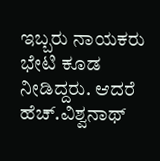ಇಬ್ಬರು ನಾಯಕರು ಭೇಟಿ ಕೂಡ ನೀಡಿದ್ದರು. ಆದರೆ ಹೆಚ್.ವಿಶ್ವನಾಥ್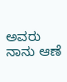ಅವರು ನಾನು ಆಣೆ